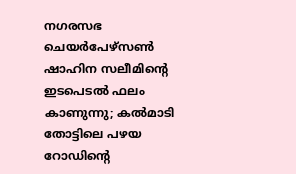നഗരസഭ ചെയര്‍പേഴ്‌സണ്‍ ഷാഹിന സലീമിന്റെ ഇടപെടല്‍ ഫലം കാണുന്നു; കല്‍മാടി തോട്ടിലെ പഴയ റോഡിന്റെ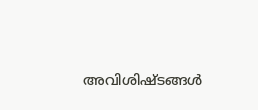അവിശിഷ്ടങ്ങള്‍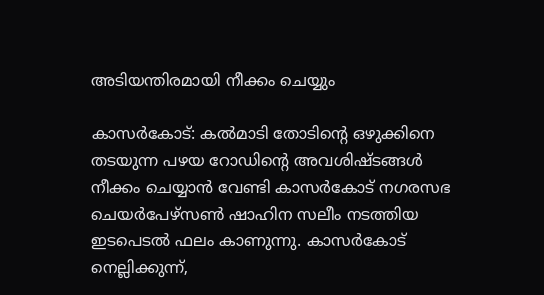അടിയന്തിരമായി നീക്കം ചെയ്യും

കാസര്‍കോട്: കല്‍മാടി തോടിന്റെ ഒഴുക്കിനെ തടയുന്ന പഴയ റോഡിന്റെ അവശിഷ്ടങ്ങള്‍ നീക്കം ചെയ്യാന്‍ വേണ്ടി കാസര്‍കോട് നഗരസഭ ചെയര്‍പേഴ്‌സണ്‍ ഷാഹിന സലീം നടത്തിയ ഇടപെടല്‍ ഫലം കാണുന്നു. കാസര്‍കോട് നെല്ലിക്കുന്ന്,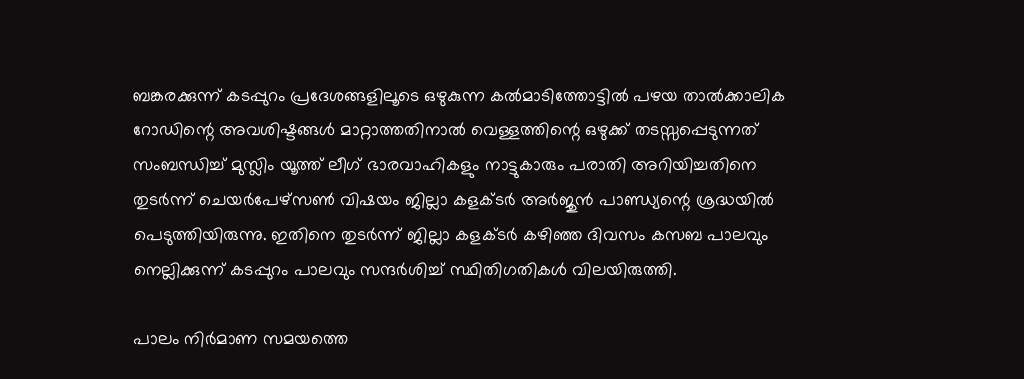ബങ്കരക്കുന്ന് കടപ്പുറം പ്രദേശങ്ങളിലൂടെ ഒഴുകുന്ന കല്‍മാടിത്തോട്ടില്‍ പഴയ താല്‍ക്കാലിക റോഡിന്റെ അവശിഷ്ടങ്ങള്‍ മാറ്റാത്തതിനാല്‍ വെള്ളത്തിന്റെ ഒഴുക്ക് തടസ്സപ്പെടുന്നത് സംബന്ധിച്ച് മുസ്ലിം യൂത്ത് ലീഗ് ഭാരവാഹികളും നാട്ടുകാരും പരാതി അറിയിച്ചതിനെ തുടര്‍ന്ന് ചെയര്‍പേഴ്‌സണ്‍ വിഷയം ജില്ലാ കളക്ടര്‍ അര്‍ജുന്‍ പാണ്ഡ്യന്റെ ശ്രദ്ധയില്‍ പെടുത്തിയിരുന്നു. ഇതിനെ തുടര്‍ന്ന് ജില്ലാ കളക്ടര്‍ കഴിഞ്ഞ ദിവസം കസബ പാലവും നെല്ലിക്കുന്ന് കടപ്പുറം പാലവും സന്ദര്‍ശിച്ച് സ്ഥിതിഗതികള്‍ വിലയിരുത്തി.

പാലം നിര്‍മാണ സമയത്തെ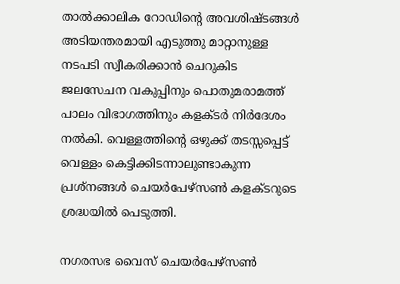താല്‍ക്കാലിക റോഡിന്റെ അവശിഷ്ടങ്ങള്‍ അടിയന്തരമായി എടുത്തു മാറ്റാനുള്ള നടപടി സ്വീകരിക്കാന്‍ ചെറുകിട ജലസേചന വകുപ്പിനും പൊതുമരാമത്ത് പാലം വിഭാഗത്തിനും കളക്ടര്‍ നിര്‍ദേശം നല്‍കി. വെള്ളത്തിന്റെ ഒഴുക്ക് തടസ്സപ്പെട്ട് വെള്ളം കെട്ടിക്കിടന്നാലുണ്ടാകുന്ന പ്രശ്‌നങ്ങള്‍ ചെയര്‍പേഴ്‌സണ്‍ കളക്ടറുടെ ശ്രദ്ധയില്‍ പെടുത്തി.

നഗരസഭ വൈസ് ചെയര്‍പേഴ്‌സണ്‍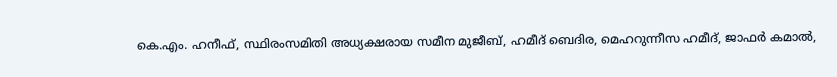കെ.എം. ഹനീഫ്, സ്ഥിരംസമിതി അധ്യക്ഷരായ സമീന മുജീബ്, ഹമീദ് ബെദിര, മെഹറുന്നീസ ഹമീദ്, ജാഫര്‍ കമാല്‍,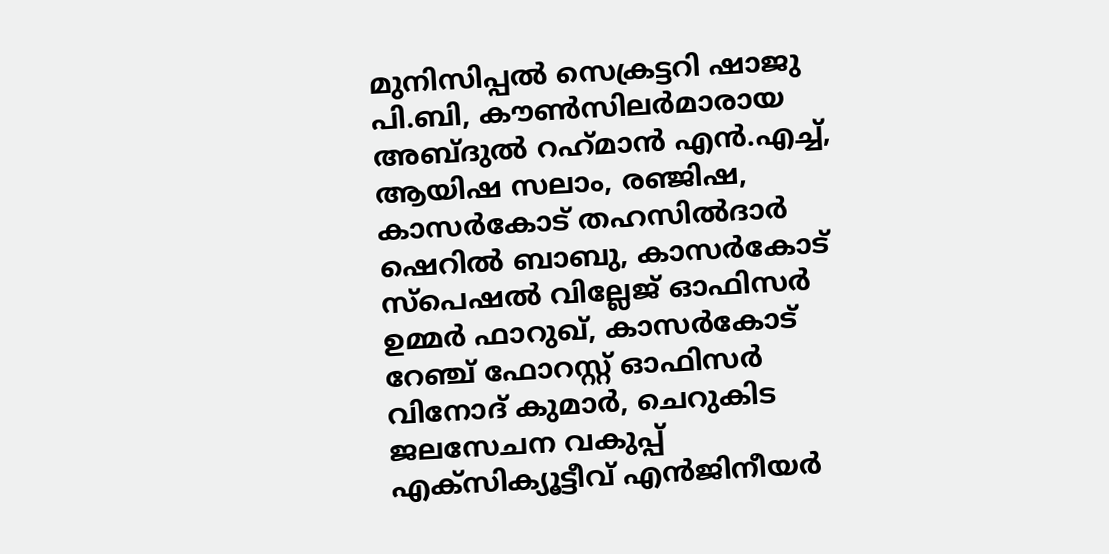മുനിസിപ്പല്‍ സെക്രട്ടറി ഷാജു പി.ബി, കൗണ്‍സിലര്‍മാരായ അബ്ദുല്‍ റഹ്‌മാന്‍ എന്‍.എച്ച്, ആയിഷ സലാം, രഞ്ജിഷ, കാസര്‍കോട് തഹസില്‍ദാര്‍ ഷെറില്‍ ബാബു, കാസര്‍കോട് സ്‌പെഷല്‍ വില്ലേജ് ഓഫിസര്‍ ഉമ്മര്‍ ഫാറുഖ്, കാസര്‍കോട് റേഞ്ച് ഫോറസ്റ്റ് ഓഫിസര്‍ വിനോദ് കുമാര്‍, ചെറുകിട ജലസേചന വകുപ്പ് എക്‌സിക്യൂട്ടീവ് എന്‍ജിനീയര്‍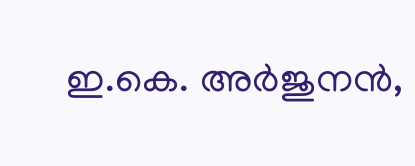ഇ.കെ. അര്‍ജുനന്‍,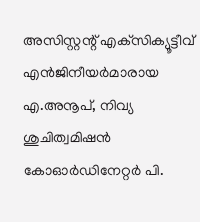അസിസ്റ്റന്റ് എക്‌സിക്യൂട്ടീവ് എന്‍ജിനീയര്‍മാരായ എ.അനൂപ്, നിവ്യ ശുചിത്വമിഷന്‍ കോഓര്‍ഡിനേറ്റര്‍ പി.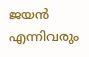ജയന്‍ എന്നിവരും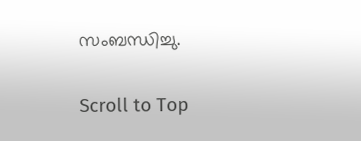സംബന്ധിച്ചു.

Scroll to Top